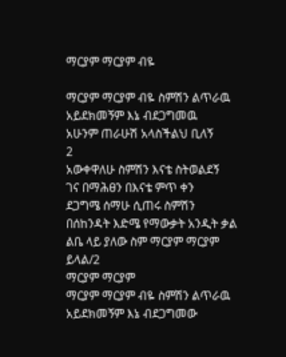ማርያም ማርያም ብዬ

ማርያም ማርያም ብዬ ስምሽን ልጥራዉ
አይደክመኝም እኔ ብደጋግመዉ
አሁንም ጠራሁሽ አላስችልህ ቢለኝ
2
አውቀዋለሁ ስምሽን እናቴ ስትወልደኝ
ገና በማሕፀን በእናቴ ምጥ ቀን
ደጋግሜ ሰማሁ ሲጠሩ ስምሽን
በሰከንዳት እድሜ የማውቃት አንዲት ቃል
ልቤ ላይ ያለው ስም ማርያም ማርያም
ይላል/2
ማርያም ማርያም
ማርያም ማርያም ብዬ ስምሽን ልጥራዉ
አይደክመኝም እኔ ብደጋግመው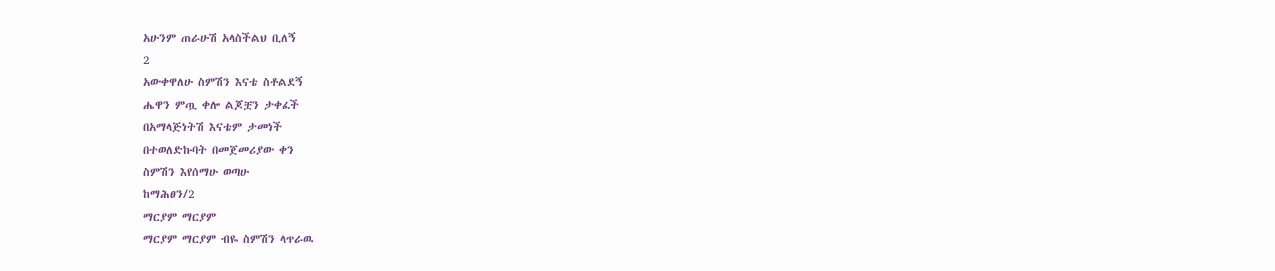አሁንም ጠራሁሽ አላስችልህ ቢለኝ
2
አውቀዋለሁ ስምሽን እናቴ ስቶልደኝ
ሔዋን ምጧ ቀሎ ልጆቿን ታቀፈች
በአማላጅነትሽ እናቴም ታመነች
በተወለድኩባት በመጀመሪያው ቀን
ስምሽን እየሰማሁ ወጣሁ
ከማሕፀን/2
ማርያም ማርያም
ማርያም ማርያም ብዬ ስምሽን ላጥራዉ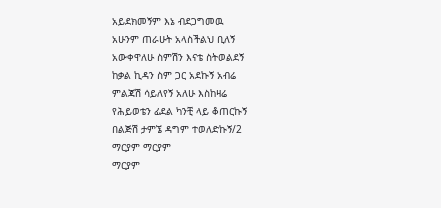አይደክመኝም እኔ ብደጋግመዉ
አሁንም ጠራሁት አላስችልህ ቢለኝ
አውቀዋለሁ ስምሽን እናቴ ስትወልደኝ
ከቃል ኪዳን ስም ጋር አደኩኝ አብሬ
ምልጃሽ ሳይለየኝ አለሁ እስከዛሬ
የሕይወቴን ፊደል ካንቺ ላይ ቆጠርኩኝ
በልጅሽ ታምኜ ዳግም ተወለድኩኝ/2
ማርያም ማርያም
ማርያም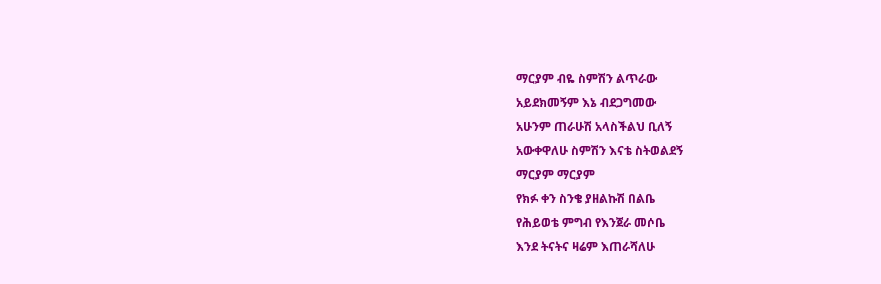ማርያም ብዬ ስምሽን ልጥራው
አይደክመኝም እኔ ብደጋግመው
አሁንም ጠራሁሽ አላስችልህ ቢለኝ
አውቀዋለሁ ስምሽን እናቴ ስትወልደኝ
ማርያም ማርያም
የክፉ ቀን ስንቄ ያዘልኩሽ በልቤ
የሕይወቴ ምግብ የእንጀራ መሶቤ
እንደ ትናትና ዛሬም እጠራሻለሁ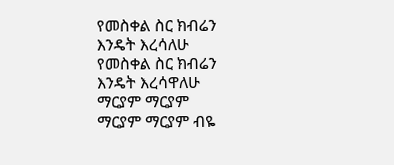የመስቀል ስር ክብሬን እንዴት እረሳለሁ
የመስቀል ስር ክብሬን እንዴት እረሳዋለሁ
ማርያም ማርያም
ማርያም ማርያም ብዬ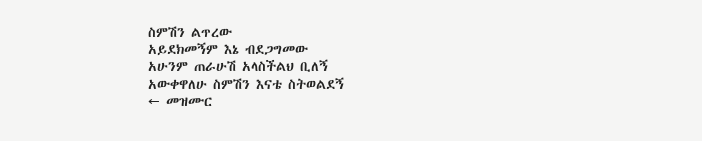ስምሽን ልጥረው
አይደክመኝም እኔ ብደጋግመው
አሁንም ጠራሁሽ አላስችልህ ቢለኝ
አውቀዋለሁ ስምሽን እናቴ ስትወልደኝ
← መዝሙር